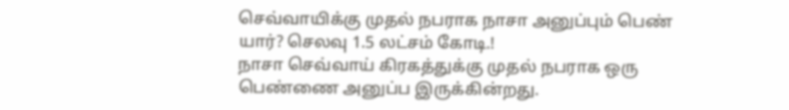செவ்வாயிக்கு முதல் நபராக நாசா அனுப்பும் பெண் யார்? செலவு 1.5 லட்சம் கோடி.!
நாசா செவ்வாய் கிரகத்துக்கு முதல் நபராக ஒரு பெண்ணை அனுப்ப இருக்கின்றது.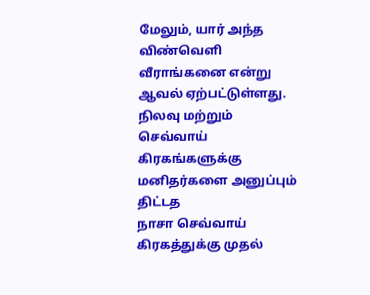மேலும், யார் அந்த விண்வெளி வீராங்கனை என்று ஆவல் ஏற்பட்டுள்ளது. நிலவு மற்றும் செவ்வாய் கிரகங்களுக்கு மனிதர்களை அனுப்பும் திட்டத
நாசா செவ்வாய் கிரகத்துக்கு முதல்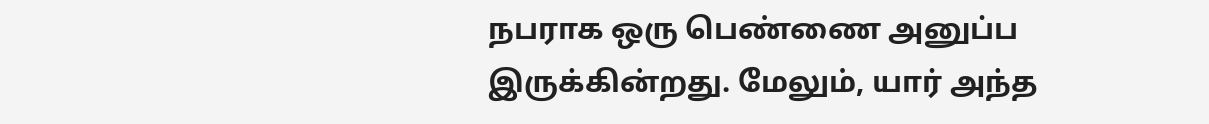நபராக ஒரு பெண்ணை அனுப்ப இருக்கின்றது. மேலும், யார் அந்த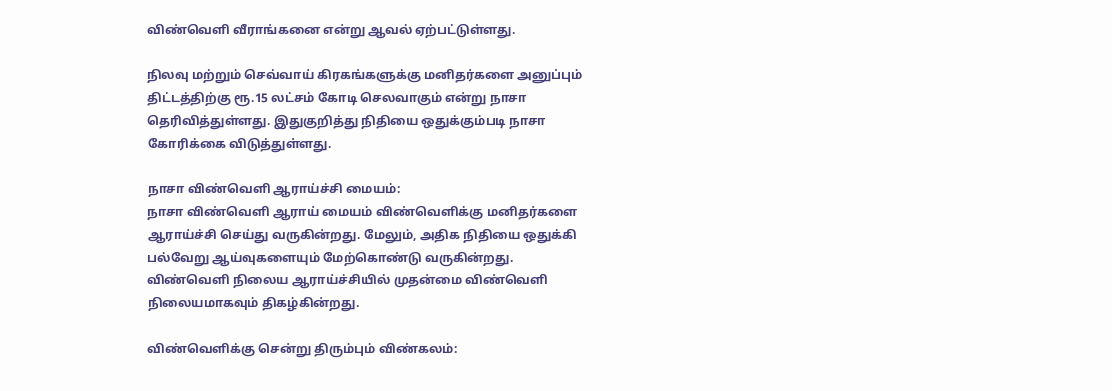விண்வெளி வீராங்கனை என்று ஆவல் ஏற்பட்டுள்ளது.

நிலவு மற்றும் செவ்வாய் கிரகங்களுக்கு மனிதர்களை அனுப்பும் திட்டத்திற்கு ரூ.15 லட்சம் கோடி செலவாகும் என்று நாசா தெரிவித்துள்ளது. இதுகுறித்து நிதியை ஒதுக்கும்படி நாசா கோரிக்கை விடுத்துள்ளது.

நாசா விண்வெளி ஆராய்ச்சி மையம்:
நாசா விண்வெளி ஆராய் மையம் விண்வெளிக்கு மனிதர்களை ஆராய்ச்சி செய்து வருகின்றது. மேலும், அதிக நிதியை ஒதுக்கி பல்வேறு ஆய்வுகளையும் மேற்கொண்டு வருகின்றது.
விண்வெளி நிலைய ஆராய்ச்சியில் முதன்மை விண்வெளி நிலையமாகவும் திகழ்கின்றது.

விண்வெளிக்கு சென்று திரும்பும் விண்கலம்: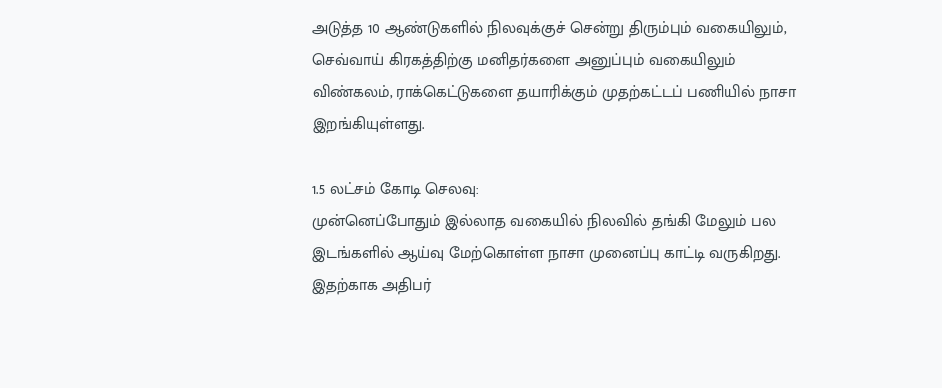அடுத்த 10 ஆண்டுகளில் நிலவுக்குச் சென்று திரும்பும் வகையிலும், செவ்வாய் கிரகத்திற்கு மனிதர்களை அனுப்பும் வகையிலும் விண்கலம், ராக்கெட்டுகளை தயாரிக்கும் முதற்கட்டப் பணியில் நாசா இறங்கியுள்ளது.

1.5 லட்சம் கோடி செலவு:
முன்னெப்போதும் இல்லாத வகையில் நிலவில் தங்கி மேலும் பல இடங்களில் ஆய்வு மேற்கொள்ள நாசா முனைப்பு காட்டி வருகிறது. இதற்காக அதிபர்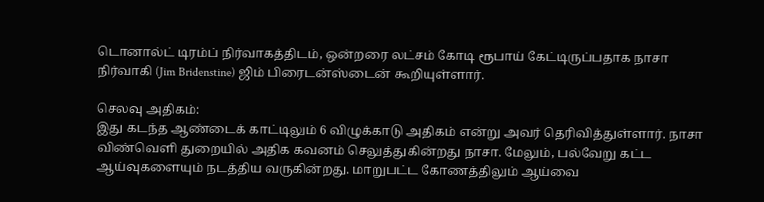டொனால்ட் டிரம்ப் நிர்வாகத்திடம், ஒன்றரை லட்சம் கோடி ரூபாய் கேட்டிருப்பதாக நாசா நிர்வாகி (Jim Bridenstine) ஜிம் பிரைடன்ஸ்டைன் கூறியுள்ளார்.

செலவு அதிகம்:
இது கடந்த ஆண்டைக் காட்டிலும் 6 விழுக்காடு அதிகம் என்று அவர் தெரிவித்துள்ளார். நாசா விண்வெளி துறையில் அதிக கவனம் செலுத்துகின்றது நாசா. மேலும், பல்வேறு கட்ட ஆய்வுகளையும் நடத்திய வருகின்றது. மாறுபட்ட கோணத்திலும் ஆய்வை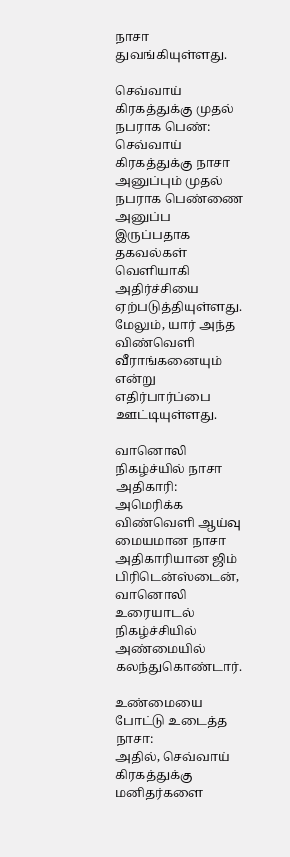நாசா துவங்கியுள்ளது.

செவ்வாய் கிரகத்துக்கு முதல் நபராக பெண்:
செவ்வாய் கிரகத்துக்கு நாசா அனுப்பும் முதல் நபராக பெண்ணை அனுப்ப இருப்பதாக தகவல்கள் வெளியாகி அதிர்ச்சியை ஏற்படுத்தியுள்ளது. மேலும், யார் அந்த விண்வெளி வீராங்கனையும் என்று எதிர்பார்ப்பை ஊட்டியுள்ளது.

வானொலி நிகழ்ச்யில் நாசா அதிகாரி:
அமெரிக்க விண்வெளி ஆய்வு மையமான நாசா அதிகாரியான ஜிம் பிரிடென்ஸ்டைன், வானொலி உரையாடல் நிகழ்ச்சியில் அண்மையில் கலந்துகொண்டார்.

உண்மையை போட்டு உடைத்த நாசா:
அதில், செவ்வாய் கிரகத்துக்கு மனிதர்களை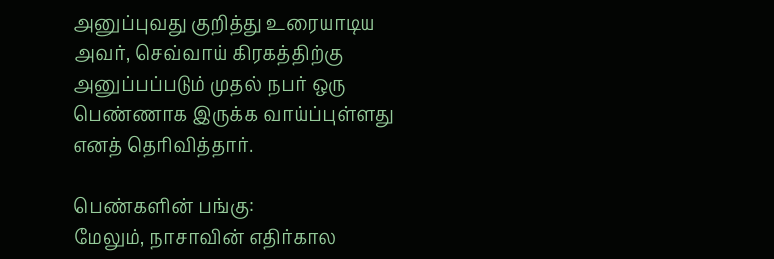அனுப்புவது குறித்து உரையாடிய அவர், செவ்வாய் கிரகத்திற்கு அனுப்பப்படும் முதல் நபர் ஒரு பெண்ணாக இருக்க வாய்ப்புள்ளது எனத் தெரிவித்தார்.

பெண்களின் பங்கு:
மேலும், நாசாவின் எதிர்கால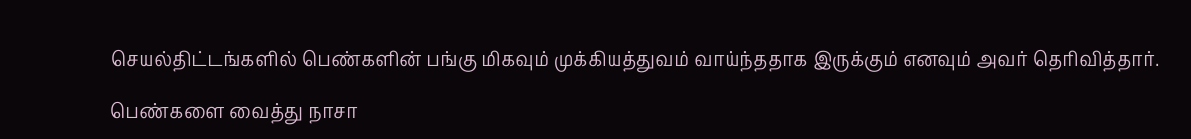செயல்திட்டங்களில் பெண்களின் பங்கு மிகவும் முக்கியத்துவம் வாய்ந்ததாக இருக்கும் எனவும் அவர் தெரிவித்தார்.

பெண்களை வைத்து நாசா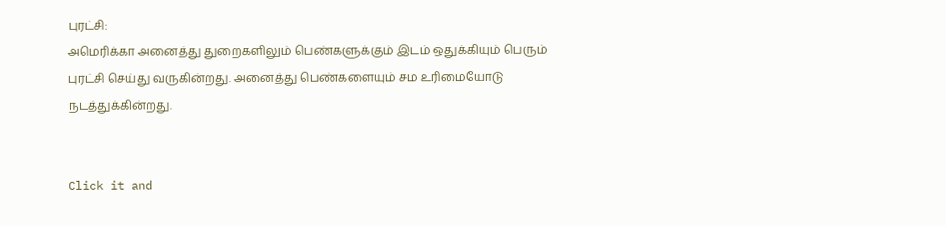புரட்சி:
அமெரிக்கா அனைத்து துறைகளிலும் பெண்களுக்கும் இடம் ஒதுக்கியும் பெரும் புரட்சி செய்து வருகின்றது. அனைத்து பெண்களையும் சம உரிமையோடு நடத்துக்கின்றது.


Click it and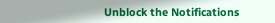Unblock the Notifications